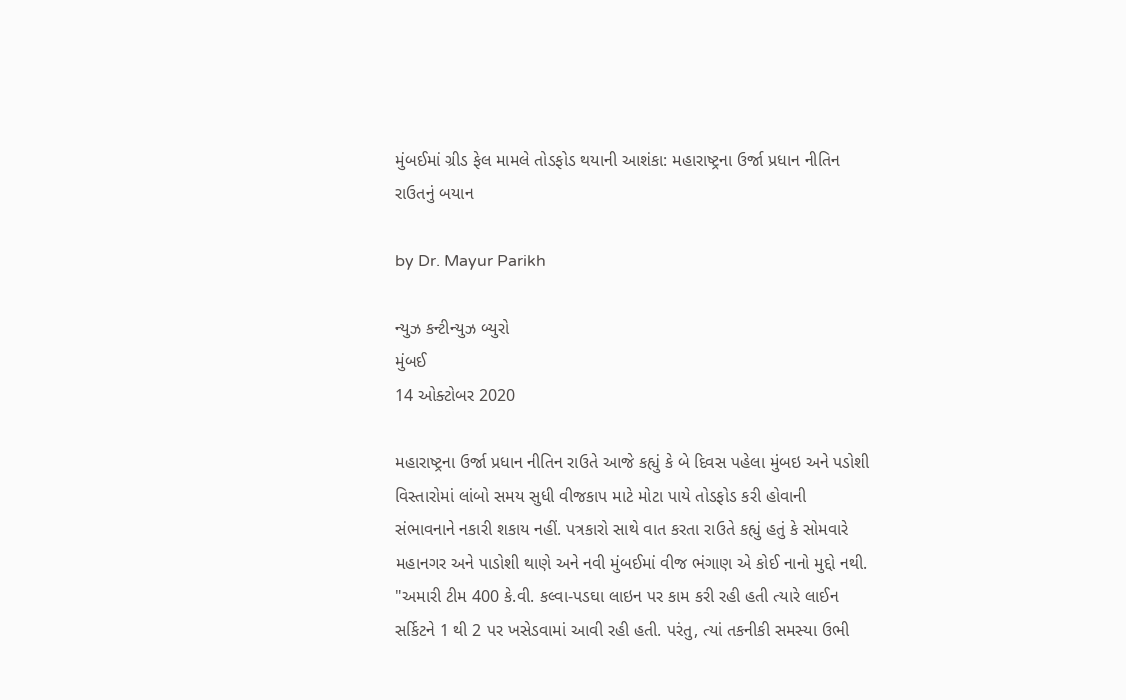મુંબઈમાં ગ્રીડ ફેલ મામલે તોડફોડ થયાની આશંકા: મહારાષ્ટ્રના ઉર્જા પ્રધાન નીતિન રાઉતનું બયાન

by Dr. Mayur Parikh

ન્યુઝ કન્ટીન્યુઝ બ્યુરો
મુંબઈ
14 ઓક્ટોબર 2020

મહારાષ્ટ્રના ઉર્જા પ્રધાન નીતિન રાઉતે આજે કહ્યું કે બે દિવસ પહેલા મુંબઇ અને પડોશી વિસ્તારોમાં લાંબો સમય સુધી વીજકાપ માટે મોટા પાયે તોડફોડ કરી હોવાની સંભાવનાને નકારી શકાય નહીં. પત્રકારો સાથે વાત કરતા રાઉતે કહ્યું હતું કે સોમવારે મહાનગર અને પાડોશી થાણે અને નવી મુંબઈમાં વીજ ભંગાણ એ કોઈ નાનો મુદ્દો નથી. "અમારી ટીમ 400 કે.વી. કલ્વા-પડઘા લાઇન પર કામ કરી રહી હતી ત્યારે લાઈન સર્કિટને 1 થી 2 પર ખસેડવામાં આવી રહી હતી. પરંતુ, ત્યાં તકનીકી સમસ્યા ઉભી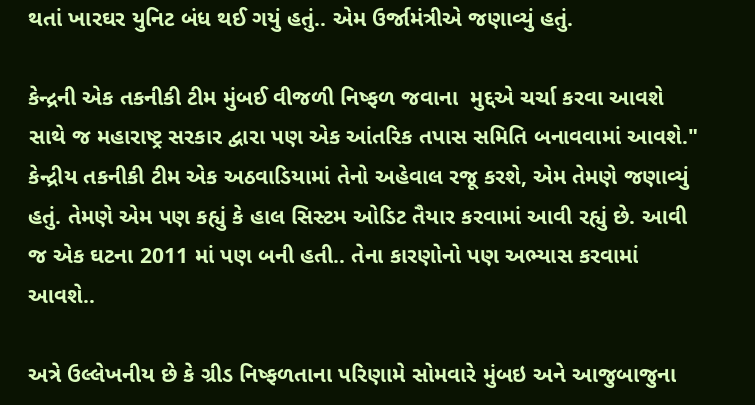થતાં ખારઘર યુનિટ બંધ થઈ ગયું હતું.. એમ ઉર્જામંત્રીએ જણાવ્યું હતું.

કેન્દ્રની એક તકનીકી ટીમ મુંબઈ વીજળી નિષ્ફળ જવાના  મુદ્દએ ચર્ચા કરવા આવશે સાથે જ મહારાષ્ટ્ર સરકાર દ્વારા પણ એક આંતરિક તપાસ સમિતિ બનાવવામાં આવશે." કેન્દ્રીય તકનીકી ટીમ એક અઠવાડિયામાં તેનો અહેવાલ રજૂ કરશે, એમ તેમણે જણાવ્યું હતું. તેમણે એમ પણ કહ્યું કે હાલ સિસ્ટમ ઓડિટ તૈયાર કરવામાં આવી રહ્યું છે. આવી જ એક ઘટના 2011 માં પણ બની હતી.. તેના કારણોનો પણ અભ્યાસ કરવામાં આવશે..

અત્રે ઉલ્લેખનીય છે કે ગ્રીડ નિષ્ફળતાના પરિણામે સોમવારે મુંબઇ અને આજુબાજુના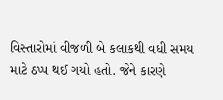વિસ્તારોમાં વીજળી બે કલાકથી વધી સમય માટે ઠપ્પ થઈ ગયો હતો. જેને કારણે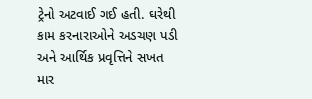ટ્રેનો અટવાઈ ગઈ હતી. ઘરેથી કામ કરનારાઓને અડચણ પડી અને આર્થિક પ્રવૃત્તિને સખત માર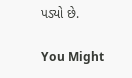પડ્યો છે.

You Might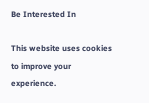Be Interested In

This website uses cookies to improve your experience.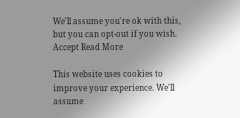We'll assume you're ok with this, but you can opt-out if you wish. Accept Read More

This website uses cookies to improve your experience. We'll assume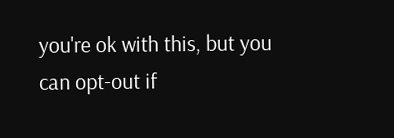you're ok with this, but you can opt-out if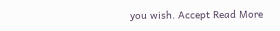you wish. Accept Read More